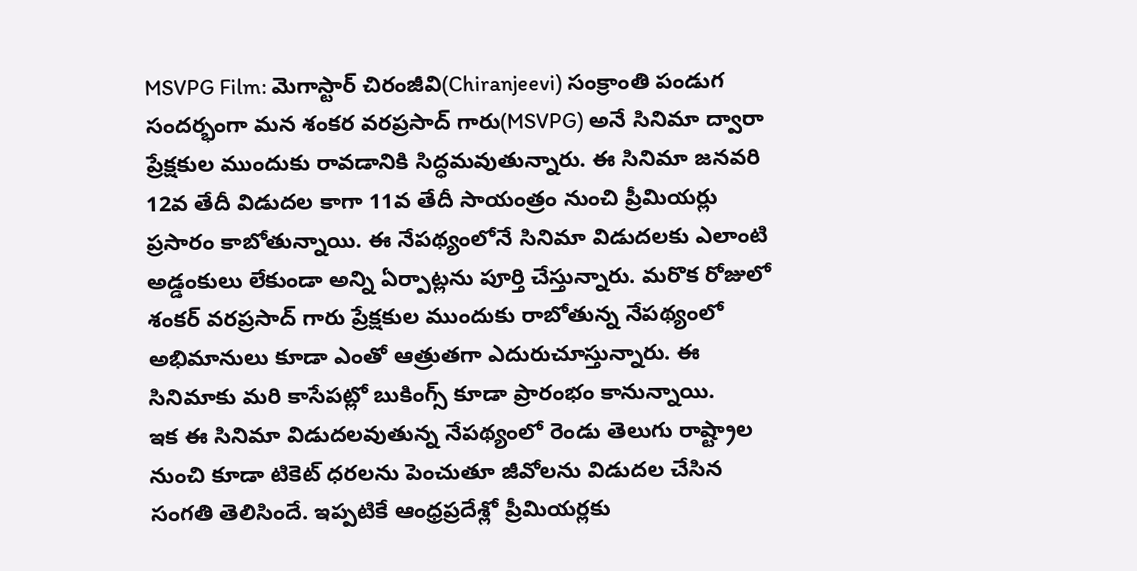MSVPG Film: మెగాస్టార్ చిరంజీవి(Chiranjeevi) సంక్రాంతి పండుగ సందర్భంగా మన శంకర వరప్రసాద్ గారు(MSVPG) అనే సినిమా ద్వారా ప్రేక్షకుల ముందుకు రావడానికి సిద్ధమవుతున్నారు. ఈ సినిమా జనవరి 12వ తేదీ విడుదల కాగా 11వ తేదీ సాయంత్రం నుంచి ప్రీమియర్లు ప్రసారం కాబోతున్నాయి. ఈ నేపథ్యంలోనే సినిమా విడుదలకు ఎలాంటి అడ్డంకులు లేకుండా అన్ని ఏర్పాట్లను పూర్తి చేస్తున్నారు. మరొక రోజులో శంకర్ వరప్రసాద్ గారు ప్రేక్షకుల ముందుకు రాబోతున్న నేపథ్యంలో అభిమానులు కూడా ఎంతో ఆత్రుతగా ఎదురుచూస్తున్నారు. ఈ సినిమాకు మరి కాసేపట్లో బుకింగ్స్ కూడా ప్రారంభం కానున్నాయి.
ఇక ఈ సినిమా విడుదలవుతున్న నేపథ్యంలో రెండు తెలుగు రాష్ట్రాల నుంచి కూడా టికెట్ ధరలను పెంచుతూ జీవోలను విడుదల చేసిన సంగతి తెలిసిందే. ఇప్పటికే ఆంధ్రప్రదేశ్లో ప్రీమియర్లకు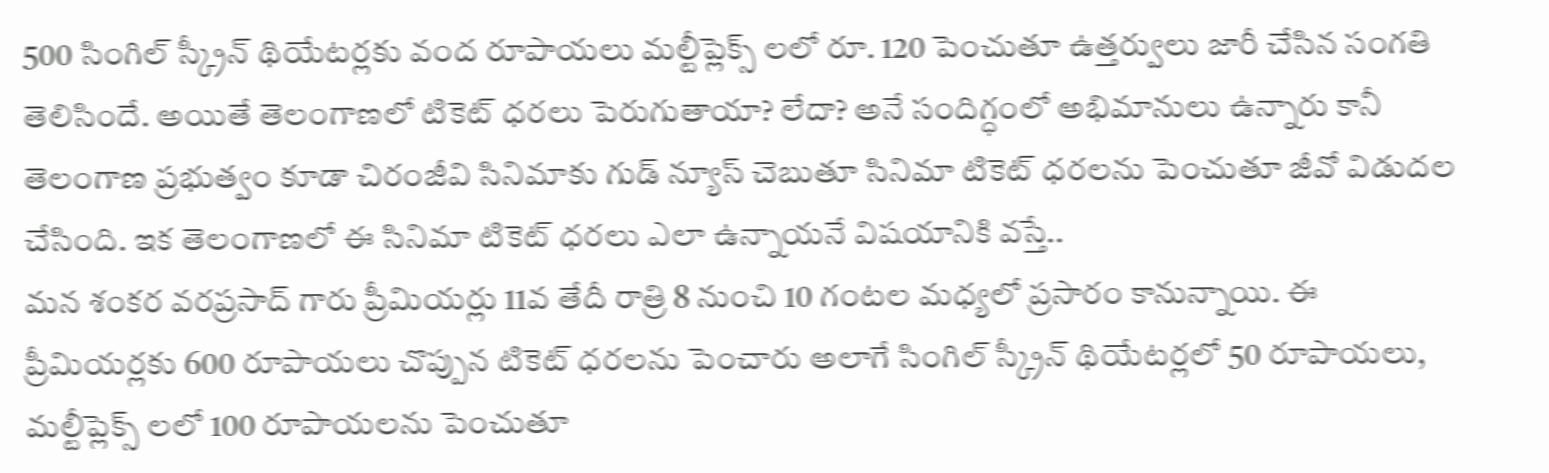500 సింగిల్ స్క్రీన్ థియేటర్లకు వంద రూపాయలు మల్టీప్లెక్స్ లలో రూ. 120 పెంచుతూ ఉత్తర్వులు జారీ చేసిన సంగతి తెలిసిందే. అయితే తెలంగాణలో టికెట్ ధరలు పెరుగుతాయా? లేదా? అనే సందిగ్ధంలో అభిమానులు ఉన్నారు కానీ తెలంగాణ ప్రభుత్వం కూడా చిరంజీవి సినిమాకు గుడ్ న్యూస్ చెబుతూ సినిమా టికెట్ ధరలను పెంచుతూ జీవో విడుదల చేసింది. ఇక తెలంగాణలో ఈ సినిమా టికెట్ ధరలు ఎలా ఉన్నాయనే విషయానికి వస్తే..
మన శంకర వరప్రసాద్ గారు ప్రీమియర్లు 11వ తేదీ రాత్రి 8 నుంచి 10 గంటల మధ్యలో ప్రసారం కానున్నాయి. ఈ ప్రీమియర్లకు 600 రూపాయలు చొప్పున టికెట్ ధరలను పెంచారు అలాగే సింగిల్ స్క్రీన్ థియేటర్లలో 50 రూపాయలు, మల్టీప్లెక్స్ లలో 100 రూపాయలను పెంచుతూ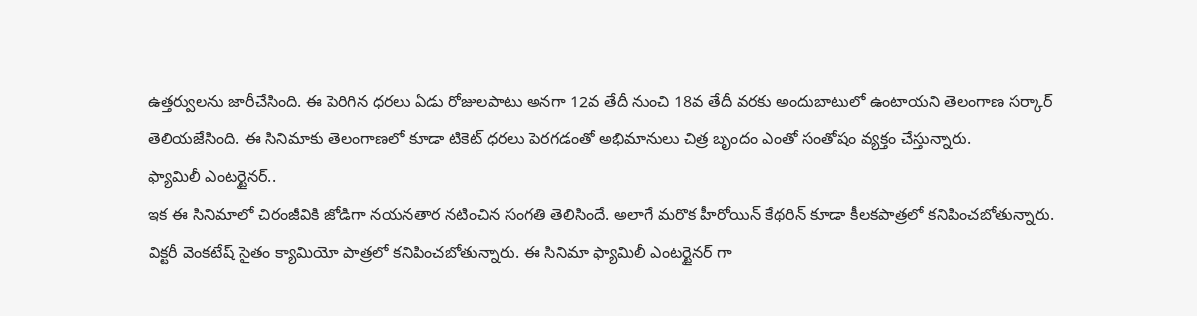ఉత్తర్వులను జారీచేసింది. ఈ పెరిగిన ధరలు ఏడు రోజులపాటు అనగా 12వ తేదీ నుంచి 18వ తేదీ వరకు అందుబాటులో ఉంటాయని తెలంగాణ సర్కార్ తెలియజేసింది. ఈ సినిమాకు తెలంగాణలో కూడా టికెట్ ధరలు పెరగడంతో అభిమానులు చిత్ర బృందం ఎంతో సంతోషం వ్యక్తం చేస్తున్నారు.
ఫ్యామిలీ ఎంటర్టైనర్..
ఇక ఈ సినిమాలో చిరంజీవికి జోడిగా నయనతార నటించిన సంగతి తెలిసిందే. అలాగే మరొక హీరోయిన్ కేథరిన్ కూడా కీలకపాత్రలో కనిపించబోతున్నారు. విక్టరీ వెంకటేష్ సైతం క్యామియో పాత్రలో కనిపించబోతున్నారు. ఈ సినిమా ఫ్యామిలీ ఎంటర్టైనర్ గా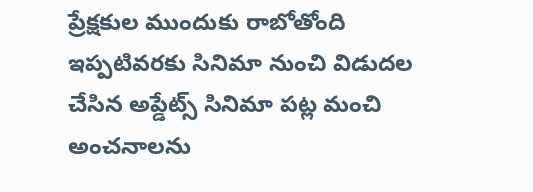ప్రేక్షకుల ముందుకు రాబోతోంది ఇప్పటివరకు సినిమా నుంచి విడుదల చేసిన అప్డేట్స్ సినిమా పట్ల మంచి అంచనాలను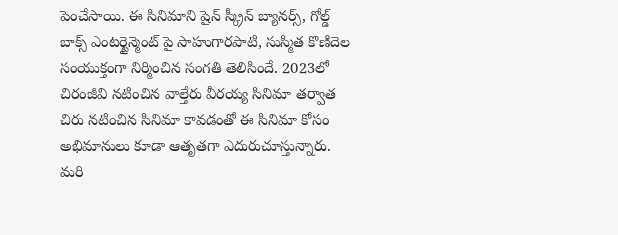పెంచేసాయి. ఈ సినిమాని షైన్ స్క్రీన్ బ్యానర్స్, గోల్డ్ బాక్స్ ఎంటర్టైన్మెంట్ పై సాహుగారపాటి, సుస్మిత కొణిదెల సంయుక్తంగా నిర్మించిన సంగతి తెలిసిందే. 2023లో చిరంజీవి నటించిన వాల్తేరు వీరయ్య సినిమా తర్వాత చిరు నటించిన సినిమా కావడంతో ఈ సినిమా కోసం అభిమానులు కూడా ఆతృతగా ఎదురుచూస్తున్నారు. మరి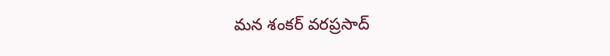మన శంకర్ వరప్రసాద్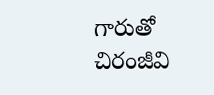గారుతో చిరంజీవి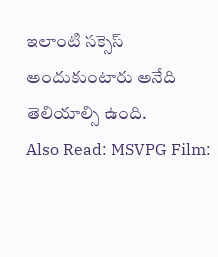ఇలాంటి సక్సెస్ అందుకుంటారు అనేది తెలియాల్సి ఉంది.
Also Read: MSVPG Film: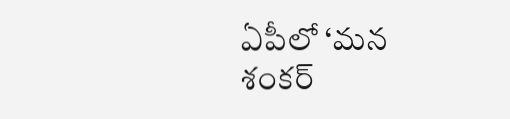ఏపీలో ‘మన శంకర్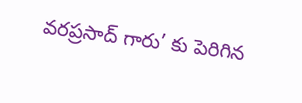వరప్రసాద్ గారు’ కు పెరిగిన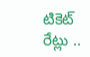టికెట్ రేట్లు ..